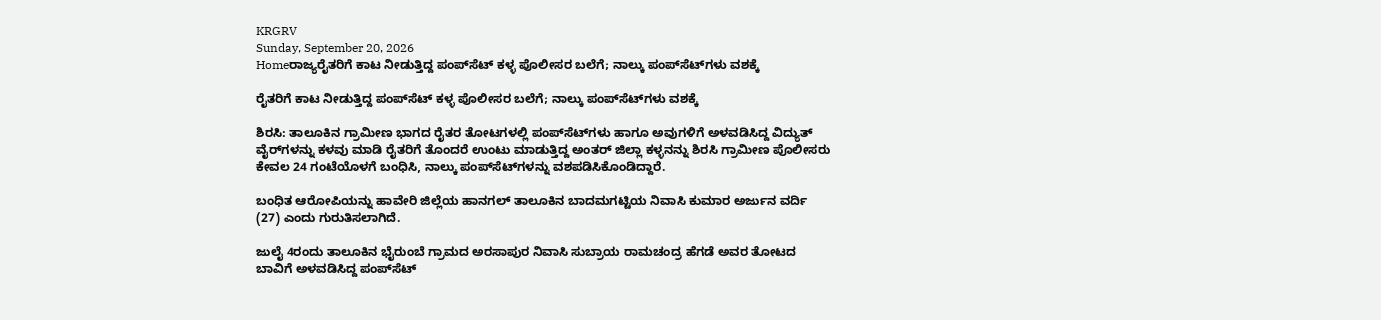KRGRV
Sunday, September 20, 2026
Homeರಾಜ್ಯರೈತರಿಗೆ ಕಾಟ ನೀಡುತ್ತಿದ್ದ ಪಂಪ್‌ಸೆಟ್ ಕಳ್ಳ ಪೊಲೀಸರ ಬಲೆಗೆ; ನಾಲ್ಕು ಪಂಪ್‌ಸೆಟ್‌ಗಳು ವಶಕ್ಕೆ

ರೈತರಿಗೆ ಕಾಟ ನೀಡುತ್ತಿದ್ದ ಪಂಪ್‌ಸೆಟ್ ಕಳ್ಳ ಪೊಲೀಸರ ಬಲೆಗೆ; ನಾಲ್ಕು ಪಂಪ್‌ಸೆಟ್‌ಗಳು ವಶಕ್ಕೆ

ಶಿರಸಿ: ತಾಲೂಕಿನ ಗ್ರಾಮೀಣ ಭಾಗದ ರೈತರ ತೋಟಗಳಲ್ಲಿ ಪಂಪ್‌ಸೆಟ್‌ಗಳು ಹಾಗೂ ಅವುಗಳಿಗೆ ಅಳವಡಿಸಿದ್ದ ವಿದ್ಯುತ್‌ ವೈರ್‌ಗಳನ್ನು ಕಳವು ಮಾಡಿ ರೈತರಿಗೆ ತೊಂದರೆ ಉಂಟು ಮಾಡುತ್ತಿದ್ದ ಅಂತರ್ ಜಿಲ್ಲಾ ಕಳ್ಳನನ್ನು ಶಿರಸಿ ಗ್ರಾಮೀಣ ಪೊಲೀಸರು ಕೇವಲ 24 ಗಂಟೆಯೊಳಗೆ ಬಂಧಿಸಿ, ನಾಲ್ಕು ಪಂಪ್‌ಸೆಟ್‌ಗಳನ್ನು ವಶಪಡಿಸಿಕೊಂಡಿದ್ದಾರೆ.

ಬಂಧಿತ ಆರೋಪಿಯನ್ನು ಹಾವೇರಿ ಜಿಲ್ಲೆಯ ಹಾನಗಲ್ ತಾಲೂಕಿನ ಬಾದಮಗಟ್ಟಿಯ ನಿವಾಸಿ ಕುಮಾರ ಅರ್ಜುನ ವರ್ದಿ (27) ಎಂದು ಗುರುತಿಸಲಾಗಿದೆ.

ಜುಲೈ 4ರಂದು ತಾಲೂಕಿನ ಭೈರುಂಬೆ ಗ್ರಾಮದ ಅರಸಾಪುರ ನಿವಾಸಿ ಸುಬ್ರಾಯ ರಾಮಚಂದ್ರ ಹೆಗಡೆ ಅವರ ತೋಟದ ಬಾವಿಗೆ ಅಳವಡಿಸಿದ್ದ ಪಂಪ್‌ಸೆಟ್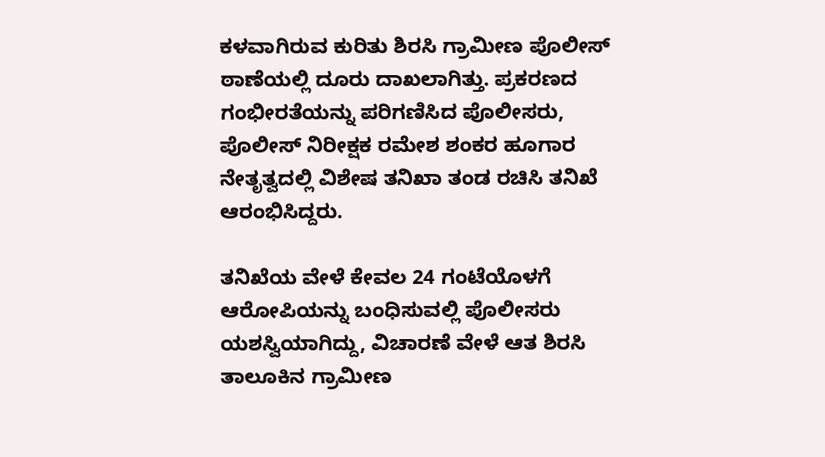ಕಳವಾಗಿರುವ ಕುರಿತು ಶಿರಸಿ ಗ್ರಾಮೀಣ ಪೊಲೀಸ್ ಠಾಣೆಯಲ್ಲಿ ದೂರು ದಾಖಲಾಗಿತ್ತು. ಪ್ರಕರಣದ ಗಂಭೀರತೆಯನ್ನು ಪರಿಗಣಿಸಿದ ಪೊಲೀಸರು, ಪೊಲೀಸ್ ನಿರೀಕ್ಷಕ ರಮೇಶ ಶಂಕರ ಹೂಗಾರ ನೇತೃತ್ವದಲ್ಲಿ ವಿಶೇಷ ತನಿಖಾ ತಂಡ ರಚಿಸಿ ತನಿಖೆ ಆರಂಭಿಸಿದ್ದರು.

ತನಿಖೆಯ ವೇಳೆ ಕೇವಲ 24 ಗಂಟೆಯೊಳಗೆ ಆರೋಪಿಯನ್ನು ಬಂಧಿಸುವಲ್ಲಿ ಪೊಲೀಸರು ಯಶಸ್ವಿಯಾಗಿದ್ದು, ವಿಚಾರಣೆ ವೇಳೆ ಆತ ಶಿರಸಿ ತಾಲೂಕಿನ ಗ್ರಾಮೀಣ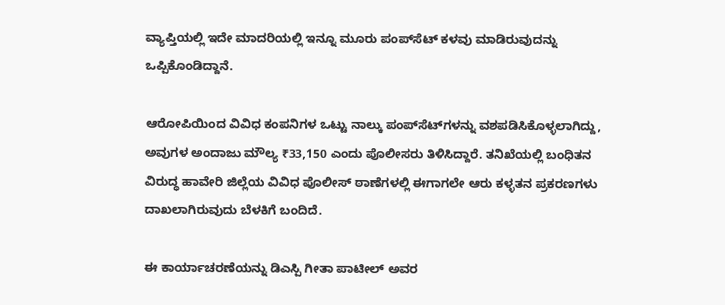ವ್ಯಾಪ್ತಿಯಲ್ಲಿ ಇದೇ ಮಾದರಿಯಲ್ಲಿ ಇನ್ನೂ ಮೂರು ಪಂಪ್‌ಸೆಟ್ ಕಳವು ಮಾಡಿರುವುದನ್ನು ಒಪ್ಪಿಕೊಂಡಿದ್ದಾನೆ.

ಆರೋಪಿಯಿಂದ ವಿವಿಧ ಕಂಪನಿಗಳ ಒಟ್ಟು ನಾಲ್ಕು ಪಂಪ್‌ಸೆಟ್‌ಗಳನ್ನು ವಶಪಡಿಸಿಕೊಳ್ಳಲಾಗಿದ್ದು, ಅವುಗಳ ಅಂದಾಜು ಮೌಲ್ಯ ₹33,150 ಎಂದು ಪೊಲೀಸರು ತಿಳಿಸಿದ್ದಾರೆ. ತನಿಖೆಯಲ್ಲಿ ಬಂಧಿತನ ವಿರುದ್ಧ ಹಾವೇರಿ ಜಿಲ್ಲೆಯ ವಿವಿಧ ಪೊಲೀಸ್ ಠಾಣೆಗಳಲ್ಲಿ ಈಗಾಗಲೇ ಆರು ಕಳ್ಳತನ ಪ್ರಕರಣಗಳು ದಾಖಲಾಗಿರುವುದು ಬೆಳಕಿಗೆ ಬಂದಿದೆ.

ಈ ಕಾರ್ಯಾಚರಣೆಯನ್ನು ಡಿಎಸ್ಪಿ ಗೀತಾ ಪಾಟೀಲ್ ಅವರ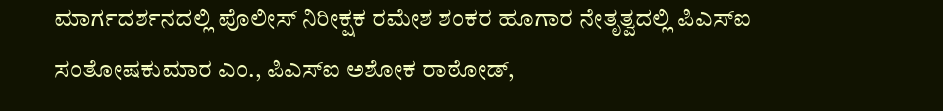ಮಾರ್ಗದರ್ಶನದಲ್ಲಿ ಪೊಲೀಸ್ ನಿರೀಕ್ಷಕ ರಮೇಶ ಶಂಕರ ಹೂಗಾರ ನೇತೃತ್ವದಲ್ಲಿ ಪಿಎಸ್‌ಐ ಸಂತೋಷಕುಮಾರ ಎಂ., ಪಿಎಸ್‌ಐ ಅಶೋಕ ರಾಠೋಡ್,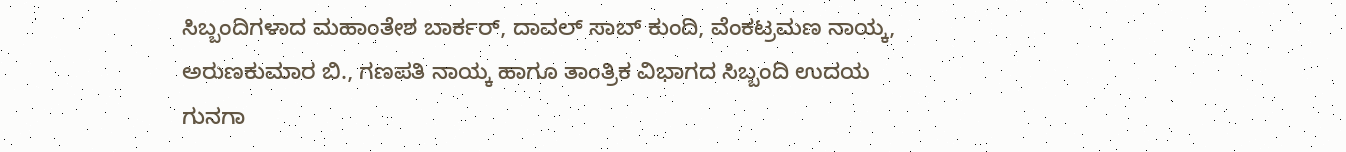ಸಿಬ್ಬಂದಿಗಳಾದ ಮಹಾಂತೇಶ ಬಾರ್ಕರ್, ದಾವಲ್ ಸಾಬ್ ಕುಂದಿ, ವೆಂಕಟ್ರಮಣ ನಾಯ್ಕ, ಅರುಣಕುಮಾರ ಬಿ., ಗಣಪತಿ ನಾಯ್ಕ ಹಾಗೂ ತಾಂತ್ರಿಕ ವಿಭಾಗದ ಸಿಬ್ಬಂದಿ ಉದಯ ಗುನಗಾ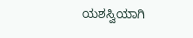ಯಶಸ್ವಿಯಾಗಿ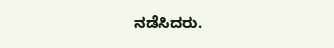ನಡೆಸಿದರು.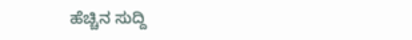ಹೆಚ್ಚಿನ ಸುದ್ದಿ